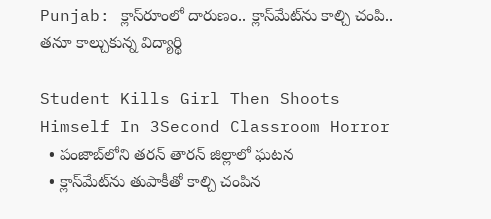Punjab: క్లాస్‌రూంలో దారుణం.. క్లాస్‌మేట్‌ను కాల్చి చంపి.. తనూ కాల్చుకున్న విద్యార్థి

Student Kills Girl Then Shoots Himself In 3Second Classroom Horror
  • పంజాబ్‌లోని తరన్ తారన్ జిల్లాలో ఘటన
  • క్లాస్‌మేట్‌ను తుపాకీతో కాల్చి చంపిన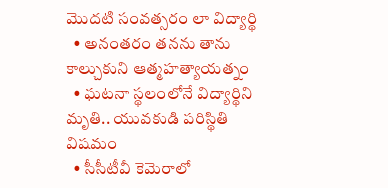మొదటి సంవత్సరం లా విద్యార్థి
  • అనంతరం తనను తాను కాల్చుకుని ఆత్మహత్యాయత్నం
  • ఘటనా స్థలంలోనే విద్యార్థిని మృతి.. యువకుడి పరిస్థితి విషమం
  • సీసీటీవీ కెమెరాలో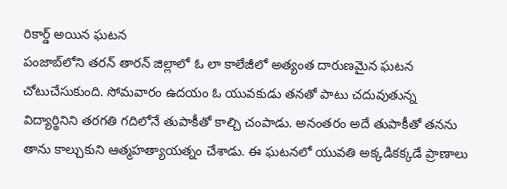రికార్డ్ అయిన ఘటన
పంజాబ్‌లోని తరన్ తారన్ జిల్లాలో ఓ లా కాలేజీలో అత్యంత దారుణమైన ఘటన చోటుచేసుకుంది. సోమవారం ఉదయం ఓ యువకుడు తనతో పాటు చదువుతున్న విద్యార్థినిని తరగతి గదిలోనే తుపాకీతో కాల్చి చంపాడు. అనంతరం అదే తుపాకీతో తనను తాను కాల్చుకుని ఆత్మహత్యాయత్నం చేశాడు. ఈ ఘటనలో యువతి అక్కడికక్కడే ప్రాణాలు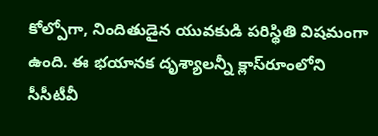కోల్పోగా, నిందితుడైన యువకుడి పరిస్థితి విషమంగా ఉంది. ఈ భయానక దృశ్యాలన్నీ క్లాస్‌రూంలోని సీసీటీవీ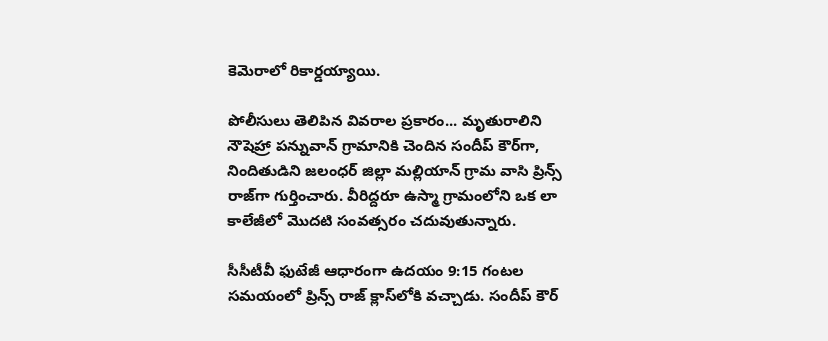కెమెరాలో రికార్డయ్యాయి.

పోలీసులు తెలిపిన వివరాల ప్రకారం... మృతురాలిని నౌషెహ్రా పన్నువాన్ గ్రామానికి చెందిన సందీప్ కౌర్‌గా, నిందితుడిని జలంధర్ జిల్లా మల్లియాన్ గ్రామ వాసి ప్రిన్స్ రాజ్‌గా గుర్తించారు. వీరిద్దరూ ఉస్మా గ్రామంలోని ఒక లా కాలేజీలో మొదటి సంవత్సరం చదువుతున్నారు.

సీసీటీవీ ఫుటేజీ ఆధారంగా ఉదయం 9:15 గంటల సమయంలో ప్రిన్స్ రాజ్ క్లాస్‌లోకి వచ్చాడు. సందీప్ కౌర్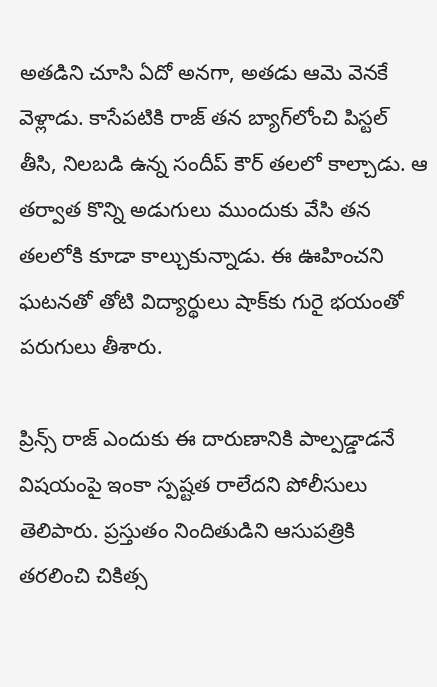అతడిని చూసి ఏదో అనగా, అతడు ఆమె వెనకే వెళ్లాడు. కాసేపటికి రాజ్ తన బ్యాగ్‌లోంచి పిస్టల్ తీసి, నిలబడి ఉన్న సందీప్ కౌర్ తలలో కాల్చాడు. ఆ తర్వాత కొన్ని అడుగులు ముందుకు వేసి తన తలలోకి కూడా కాల్చుకున్నాడు. ఈ ఊహించని ఘటనతో తోటి విద్యార్థులు షాక్‌కు గురై భయంతో పరుగులు తీశారు.

ప్రిన్స్ రాజ్ ఎందుకు ఈ దారుణానికి పాల్పడ్డాడనే విషయంపై ఇంకా స్పష్టత రాలేదని పోలీసులు తెలిపారు. ప్రస్తుతం నిందితుడిని ఆసుపత్రికి తరలించి చికిత్స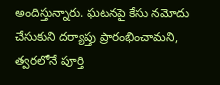అందిస్తున్నారు. ఘటనపై కేసు నమోదు చేసుకుని దర్యాప్తు ప్రారంభించామని, త్వరలోనే పూర్తి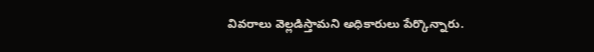వివరాలు వెల్లడిస్తామని అధికారులు పేర్కొన్నారు.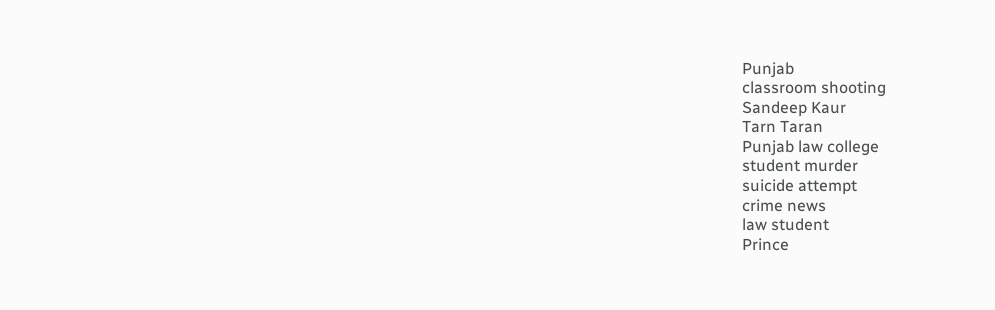Punjab
classroom shooting
Sandeep Kaur
Tarn Taran
Punjab law college
student murder
suicide attempt
crime news
law student
Prince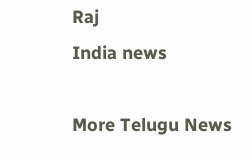Raj
India news

More Telugu News